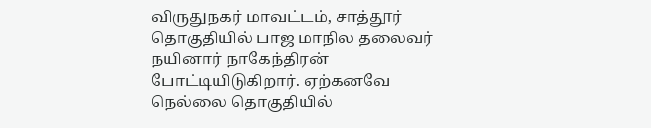விருதுநகர் மாவட்டம், சாத்தூர் தொகுதியில் பாஜ மாநில தலைவர் நயினார் நாகேந்திரன் போட்டியிடுகிறார். ஏற்கனவே நெல்லை தொகுதியில்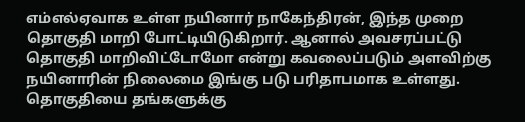எம்எல்ஏவாக உள்ள நயினார் நாகேந்திரன், இந்த முறை தொகுதி மாறி போட்டியிடுகிறார். ஆனால் அவசரப்பட்டு தொகுதி மாறிவிட்டோமோ என்று கவலைப்படும் அளவிற்கு நயினாரின் நிலைமை இங்கு படு பரிதாபமாக உள்ளது. தொகுதியை தங்களுக்கு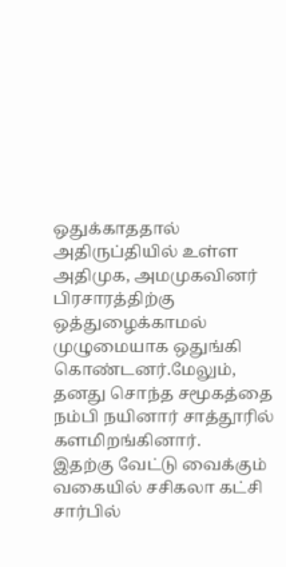ஒதுக்காததால் அதிருப்தியில் உள்ள அதிமுக, அமமுகவினர் பிரசாரத்திற்கு ஒத்துழைக்காமல் முழுமையாக ஒதுங்கி கொண்டனர்.மேலும், தனது சொந்த சமூகத்தை நம்பி நயினார் சாத்தூரில் களமிறங்கினார்.
இதற்கு வேட்டு வைக்கும் வகையில் சசிகலா கட்சி சார்பில்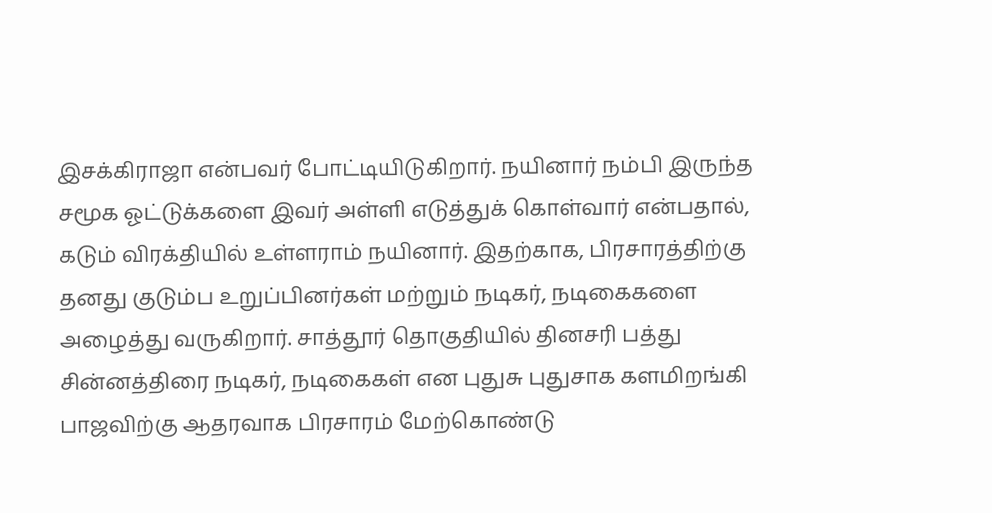இசக்கிராஜா என்பவர் போட்டியிடுகிறார். நயினார் நம்பி இருந்த சமூக ஓட்டுக்களை இவர் அள்ளி எடுத்துக் கொள்வார் என்பதால், கடும் விரக்தியில் உள்ளராம் நயினார். இதற்காக, பிரசாரத்திற்கு தனது குடும்ப உறுப்பினர்கள் மற்றும் நடிகர், நடிகைகளை அழைத்து வருகிறார். சாத்தூர் தொகுதியில் தினசரி பத்து சின்னத்திரை நடிகர், நடிகைகள் என புதுசு புதுசாக களமிறங்கி பாஜவிற்கு ஆதரவாக பிரசாரம் மேற்கொண்டு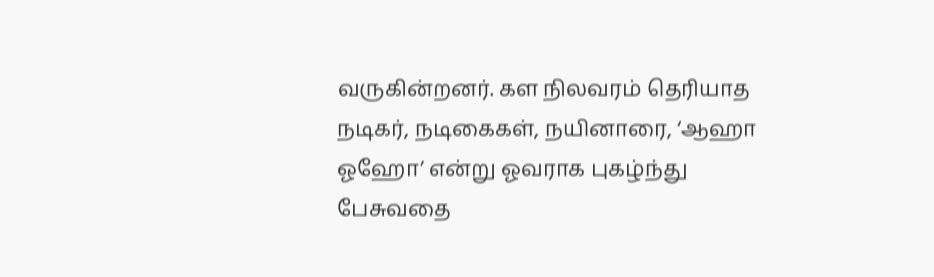வருகின்றனர். கள நிலவரம் தெரியாத நடிகர், நடிகைகள், நயினாரை, ‘ஆஹா ஓஹோ’ என்று ஓவராக புகழ்ந்து பேசுவதை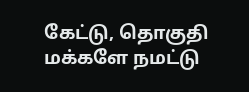கேட்டு, தொகுதி மக்களே நமட்டு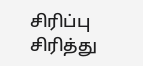சிரிப்பு சிரித்து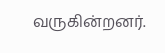வருகின்றனர்.